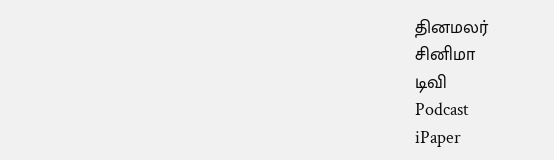தினமலர்
சினிமா
டிவி
Podcast
iPaper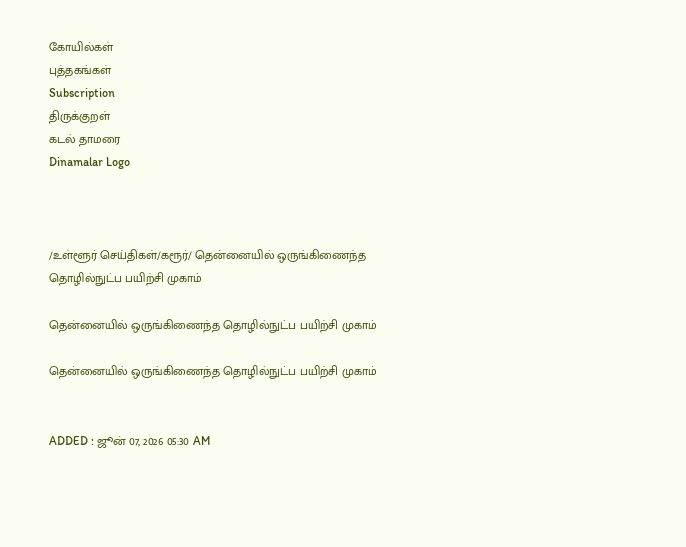கோயில்கள்
புத்தகங்கள்
Subscription
திருக்குறள்
கடல் தாமரை
Dinamalar Logo



/உள்ளூர் செய்திகள்/கரூர்/ தென்னையில் ஒருங்கிணைந்த தொழில்நுட்ப பயிற்சி முகாம்

தென்னையில் ஒருங்கிணைந்த தொழில்நுட்ப பயிற்சி முகாம்

தென்னையில் ஒருங்கிணைந்த தொழில்நுட்ப பயிற்சி முகாம்


ADDED : ஜூன் 07, 2026 05:30 AM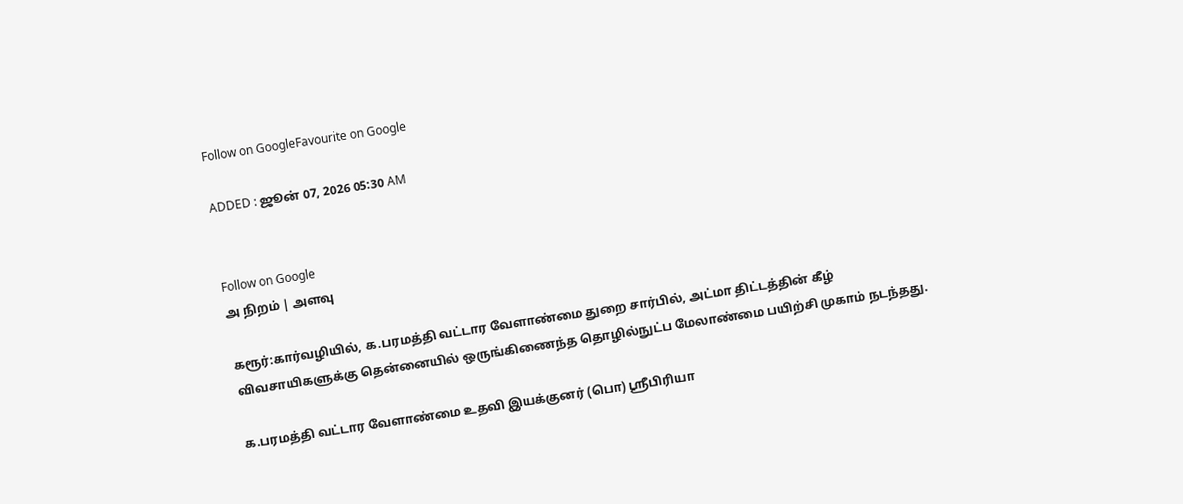Follow on GoogleFavourite on Google

ADDED : ஜூன் 07, 2026 05:30 AM


Follow on Google
அ நிறம் | அளவு

கரூர்:கார்வழியில், க.பரமத்தி வட்டார வேளாண்மை துறை சார்பில், அட்மா திட்டத்தின் கீழ் விவசாயிகளுக்கு தென்னையில் ஒருங்கிணைந்த தொழில்நுட்ப மேலாண்மை பயிற்சி முகாம் நடந்தது.

க.பரமத்தி வட்டார வேளாண்மை உதவி இயக்குனர் (பொ) ஸ்ரீபிரியா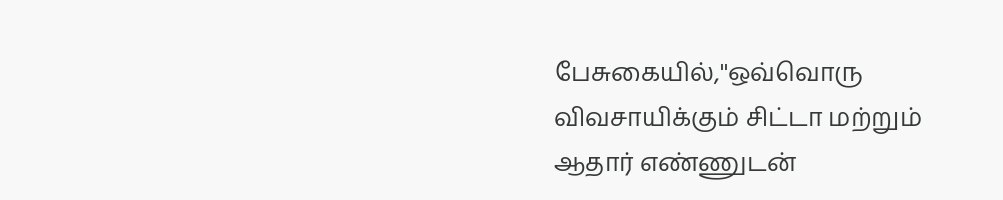பேசுகையில்,''ஒவ்வொரு விவசாயிக்கும் சிட்டா மற்றும் ஆதார் எண்ணுடன்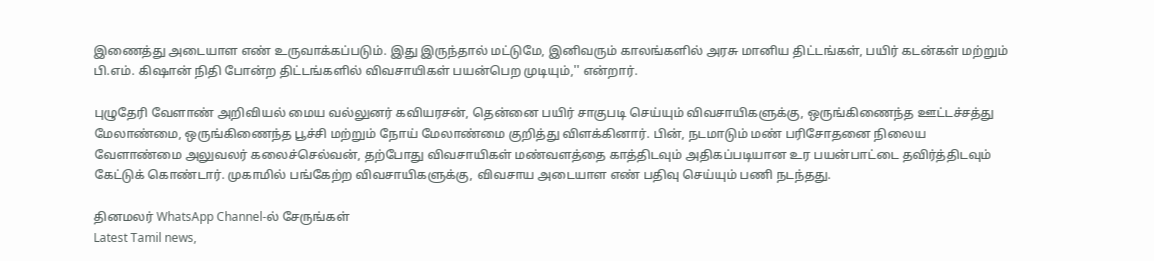இணைத்து அடையாள எண் உருவாக்கப்படும். இது இருந்தால் மட்டுமே, இனிவரும் காலங்களில் அரசு மானிய திட்டங்கள், பயிர் கடன்கள் மற்றும் பி.எம். கிஷான் நிதி போன்ற திட்டங்களில் விவசாயிகள் பயன்பெற முடியும்,'' என்றார்.

புழுதேரி வேளாண் அறிவியல் மைய வல்லுனர் கவியரசன், தென்னை பயிர் சாகுபடி செய்யும் விவசாயிகளுக்கு, ஒருங்கிணைந்த ஊட்டச்சத்து மேலாண்மை, ஒருங்கிணைந்த பூச்சி மற்றும் நோய் மேலாண்மை குறித்து விளக்கினார். பின், நடமாடும் மண் பரிசோதனை நிலைய வேளாண்மை அலுவலர் கலைச்செல்வன், தற்போது விவசாயிகள் மண்வளத்தை காத்திடவும் அதிகப்படியான உர பயன்பாட்டை தவிர்த்திடவும் கேட்டுக் கொண்டார். முகாமில் பங்கேற்ற விவசாயிகளுக்கு, விவசாய அடையாள எண் பதிவு செய்யும் பணி நடந்தது.

தினமலர் WhatsApp Channel-ல் சேருங்கள்
Latest Tamil news,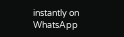instantly on WhatsApp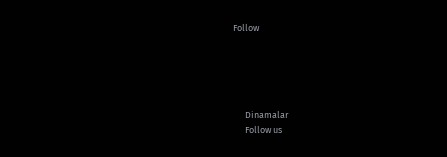Follow





      Dinamalar
      Follow us